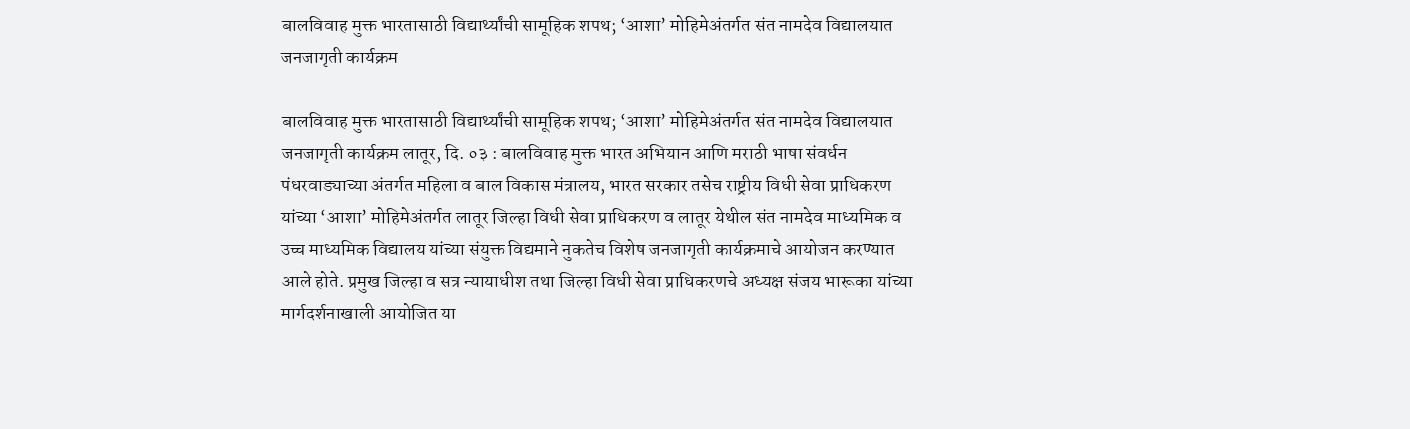बालविवाह मुक्त भारतासाठी विद्यार्थ्यांची सामूहिक शपथ; ‘आशा’ मोहिमेअंतर्गत संत नामदेव विद्यालयात जनजागृती कार्यक्रम

बालविवाह मुक्त भारतासाठी विद्यार्थ्यांची सामूहिक शपथ; ‘आशा’ मोहिमेअंतर्गत संत नामदेव विद्यालयात जनजागृती कार्यक्रम लातूर, दि. ०३ : बालविवाह मुक्त भारत अभियान आणि मराठी भाषा संवर्धन पंधरवाड्याच्या अंतर्गत महिला व बाल विकास मंत्रालय, भारत सरकार तसेच राष्ट्रीय विधी सेवा प्राधिकरण यांच्या ‘आशा’ मोहिमेअंतर्गत लातूर जिल्हा विधी सेवा प्राधिकरण व लातूर येथील संत नामदेव माध्यमिक व उच्च माध्यमिक विद्यालय यांच्या संयुक्त विद्यमाने नुकतेच विशेष जनजागृती कार्यक्रमाचे आयोजन करण्यात आले होते. प्रमुख जिल्हा व सत्र न्यायाधीश तथा जिल्हा विधी सेवा प्राधिकरणचे अध्यक्ष संजय भारूका यांच्या मार्गदर्शनाखाली आयोजित या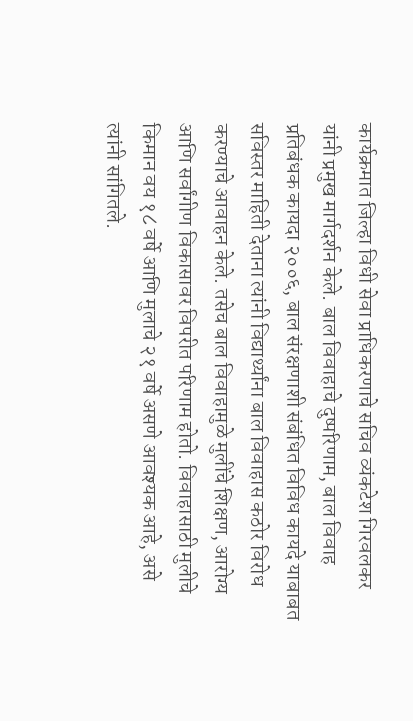कार्यक्रमात जिल्हा विधी सेवा प्राधिकरणाचे सचिव व्यंकटेश गिरवलकर यांनी प्रमुख मार्गदर्शन केले. बाल विवाहाचे दुष्परिणाम, बाल विवाह प्रतिबंधक कायदा २००६, बाल संरक्षणाशी संबंधित विविध कायदे याबाबत सविस्तर माहिती देताना त्यांनी विद्यार्थ्यांना बाल विवाहास कठोर विरोध करण्याचे आवाहन केले. तसेच बाल विवाहामुळे मुलींचे शिक्षण, आरोग्य आणि सर्वांगीण विकासावर विपरीत परिणाम होतो. विवाहासाठी मुलीचे किमान वय १८ वर्षे आणि मुलाचे २१ वर्षे असणे आवश्यक आहे, असे त्यांनी सांगितले.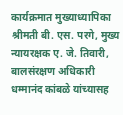कार्यक्रमात मुख्याध्यापिका श्रीमती बी. एस. परगे, मुख्य न्यायरक्षक ए. जे. तिवारी, बालसंरक्षण अधिकारी धम्मानंद कांबळे यांच्यासह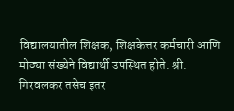विद्यालयातील शिक्षक, शिक्षकेत्तर कर्मचारी आणि मोठ्या संख्येने विद्यार्थी उपस्थित होते. श्री. गिरवलकर तसेच इतर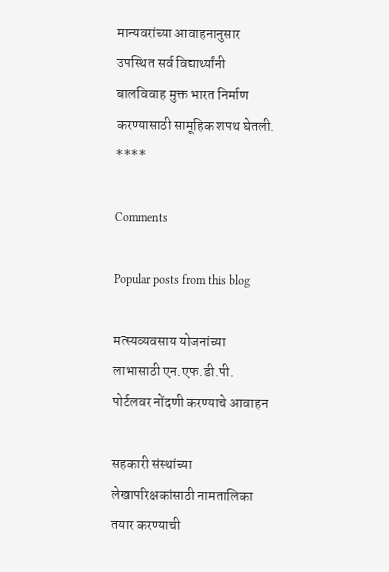मान्यवरांच्या आवाहनानुसार उपस्थित सर्व विद्यार्थ्यांनी बालविवाह मुक्त भारत निर्माण करण्यासाठी सामूहिक शपथ घेतली. ****

Comments

Popular posts from this blog

मत्स्यव्यवसाय योजनांच्या लाभासाठी एन.एफ.डी.पी. पोर्टलवर नोंदणी करण्याचे आवाहन

सहकारी संस्थांच्या लेखापरिक्षकांसाठी नामतालिका तयार करण्याची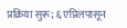प्रक्रिया सुरू; ६ एप्रिलपासून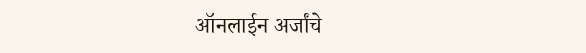ऑनलाईन अर्जांचे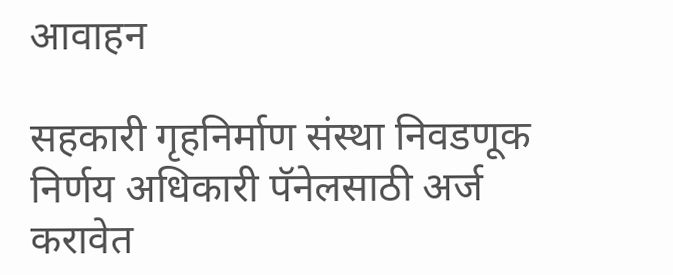आवाहन

सहकारी गृहनिर्माण संस्था निवडणूक निर्णय अधिकारी पॅनेलसाठी अर्ज करावेत